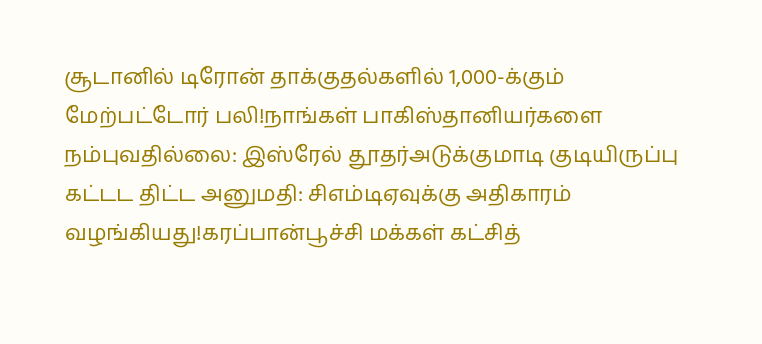சூடானில் டிரோன் தாக்குதல்களில் 1,000-க்கும் மேற்பட்டோர் பலி!நாங்கள் பாகிஸ்தானியர்களை நம்புவதில்லை: இஸ்ரேல் தூதர்அடுக்குமாடி குடியிருப்பு கட்டட திட்ட அனுமதி: சிஎம்டிஏவுக்கு அதிகாரம் வழங்கியது!கரப்பான்பூச்சி மக்கள் கட்சித்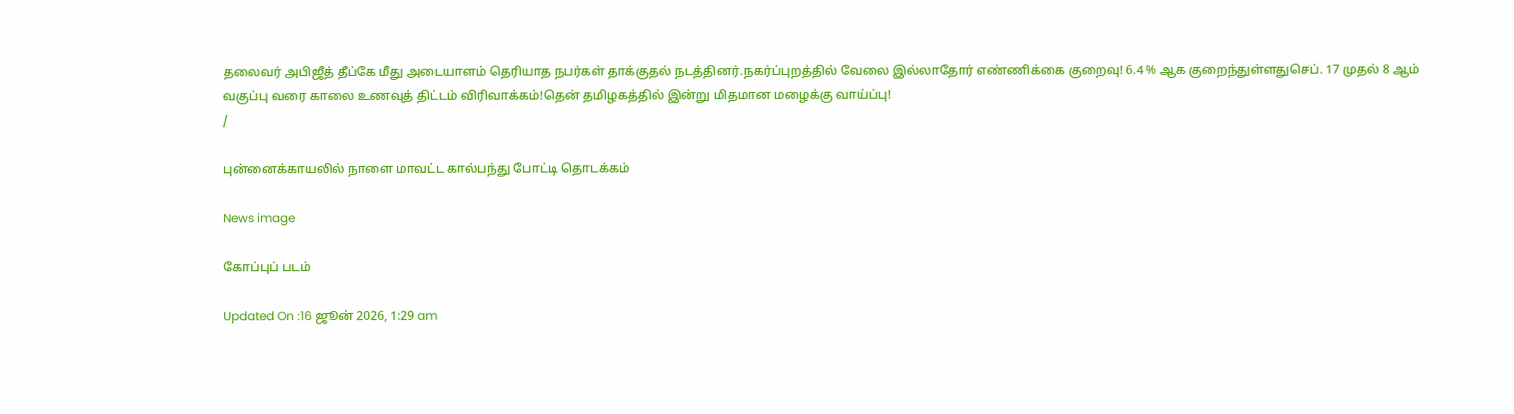தலைவர் அபிஜீத் தீப்கே மீது அடையாளம் தெரியாத நபர்கள் தாக்குதல் நடத்தினர்.நகர்ப்புறத்தில் வேலை இல்லாதோர் எண்ணிக்கை குறைவு! 6.4 % ஆக குறைந்துள்ளதுசெப். 17 முதல் 8 ஆம் வகுப்பு வரை காலை உணவுத் திட்டம் விரிவாக்கம்!தென் தமிழகத்தில் இன்று மிதமான மழைக்கு வாய்ப்பு!
/

புன்னைக்காயலில் நாளை மாவட்ட கால்பந்து போட்டி தொடக்கம்

News image

கோப்புப் படம்

Updated On :16 ஜூன் 2026, 1:29 am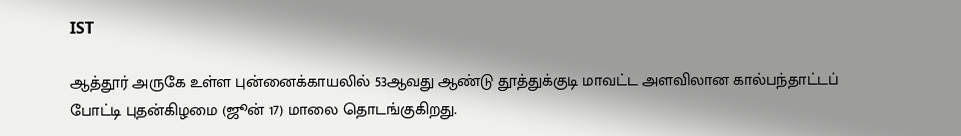IST

ஆத்தூர் அருகே உள்ள புன்னைக்காயலில் 53ஆவது ஆண்டு தூத்துக்குடி மாவட்ட அளவிலான கால்பந்தாட்டப் போட்டி புதன்கிழமை (ஜூன் 17) மாலை தொடங்குகிறது.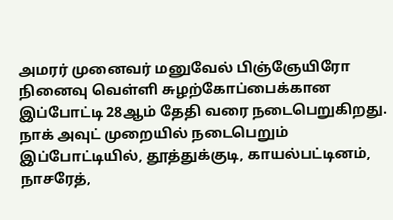அமரர் முனைவர் மனுவேல் பிஞ்ஞேயிரோ நினைவு வெள்ளி சுழற்கோப்பைக்கான இப்போட்டி 28ஆம் தேதி வரை நடைபெறுகிறது. நாக் அவுட் முறையில் நடைபெறும் இப்போட்டியில், தூத்துக்குடி, காயல்பட்டினம், நாசரேத்,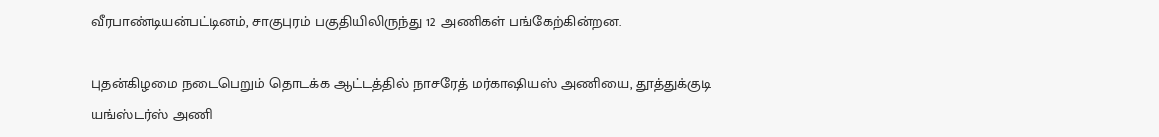வீரபாண்டியன்பட்டினம், சாகுபுரம் பகுதியிலிருந்து 12 அணிகள் பங்கேற்கின்றன.

புதன்கிழமை நடைபெறும் தொடக்க ஆட்டத்தில் நாசரேத் மர்காஷியஸ் அணியை, தூத்துக்குடி யங்ஸ்டர்ஸ் அணி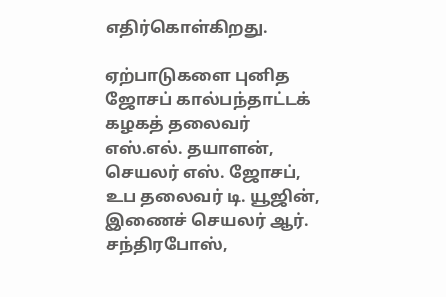எதிர்கொள்கிறது.

ஏற்பாடுகளை புனித ஜோசப் கால்பந்தாட்டக் கழகத் தலைவர் எஸ்.எல். தயாளன், செயலர் எஸ். ஜோசப், உப தலைவர் டி. யூஜின், இணைச் செயலர் ஆர். சந்திரபோஸ்,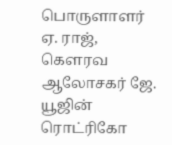பொருளாளர் ஏ. ராஜ், கௌரவ ஆலோசகர் ஜே. யூஜின் ரொட்ரிகோ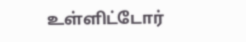உள்ளிட்டோர்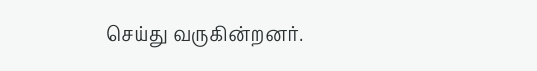செய்து வருகின்றனர்.